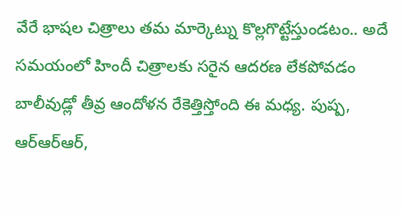వేరే భాషల చిత్రాలు తమ మార్కెట్ను కొల్లగొట్టేస్తుండటం.. అదే సమయంలో హిందీ చిత్రాలకు సరైన ఆదరణ లేకపోవడం బాలీవుడ్లో తీవ్ర ఆందోళన రేకెత్తిస్తోంది ఈ మధ్య. పుష్ప, ఆర్ఆర్ఆర్,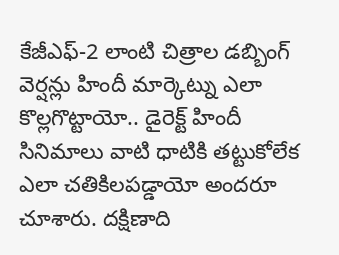కేజీఎఫ్-2 లాంటి చిత్రాల డబ్బింగ్ వెర్షన్లు హిందీ మార్కెట్ను ఎలా కొల్లగొట్టాయో.. డైరెక్ట్ హిందీ సినిమాలు వాటి ధాటికి తట్టుకోలేక ఎలా చతికిలపడ్డాయో అందరూ చూశారు. దక్షిణాది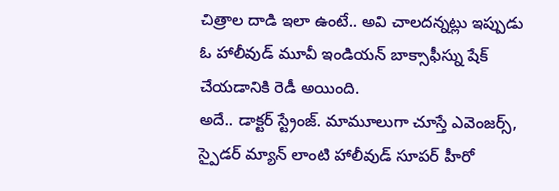చిత్రాల దాడి ఇలా ఉంటే.. అవి చాలదన్నట్లు ఇప్పుడు ఓ హాలీవుడ్ మూవీ ఇండియన్ బాక్సాఫీస్ను షేక్ చేయడానికి రెడీ అయింది.
అదే.. డాక్టర్ స్ట్రేంజ్. మామూలుగా చూస్తే ఎవెంజర్స్, స్పైడర్ మ్యాన్ లాంటి హాలీవుడ్ సూపర్ హీరో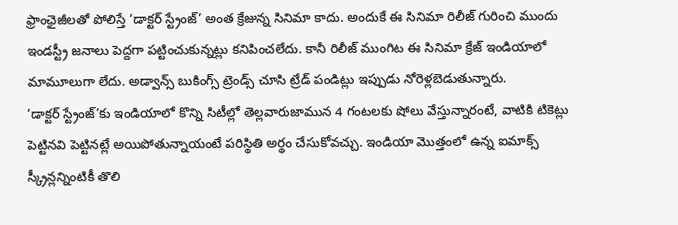ఫ్రాంఛైజీలతో పోలిస్తే ‘డాక్టర్ స్ట్రేంజ్’ అంత క్రేజున్న సినిమా కాదు. అందుకే ఈ సినిమా రిలీజ్ గురించి ముందు ఇండస్ట్రీ జనాలు పెద్దగా పట్టించుకున్నట్లు కనిపించలేదు. కానీ రిలీజ్ ముంగిట ఈ సినిమా క్రేజ్ ఇండియాలో మామూలుగా లేదు. అడ్వాన్స్ బుకింగ్స్ ట్రెండ్స్ చూసి ట్రేడ్ పండిట్లు ఇప్పుడు నోరెళ్లబెడుతున్నారు.
‘డాక్టర్ స్ట్రేంజ్’కు ఇండియాలో కొన్ని సిటీల్లో తెల్లవారుజామున 4 గంటలకు షోలు వేస్తున్నారంటే, వాటికి టికెట్లు పెట్టినవి పెట్టినట్లే అయిపోతున్నాయంటే పరిస్థితి అర్థం చేసుకోవచ్చు. ఇండియా మొత్తంలో ఉన్న ఐమాక్స్ స్క్రీన్లన్నింటికీ తొలి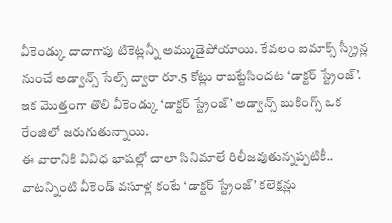వీకెండ్కు దాదాగాపు టికెట్లన్నీ అమ్ముడైపోయాయి. కేవలం ఐమాక్స్ స్క్రీన్ల నుంచే అడ్వాన్స్ సేల్స్ ద్వారా రూ.5 కోట్లు రాబట్టేసిందట ‘డాక్టర్ స్ట్రేంజ్’. ఇక మొత్తంగా తొలి వీకెండ్కు ‘డాక్టర్ స్ట్రేంజ్’ అడ్వాన్స్ బుకింగ్స్ ఒక రేంజిలో జరుగుతున్నాయి.
ఈ వారానికి వివిధ భాషల్లో చాలా సినిమాలే రిలీజవుతున్నప్పటికీ.. వాటన్నింటి వీకెండ్ వసూళ్ల కంటే ‘డాక్టర్ స్ట్రేంజ్’ కలెక్షన్లు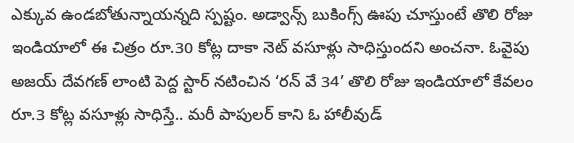ఎక్కువ ఉండబోతున్నాయన్నది స్పష్టం. అడ్వాన్స్ బుకింగ్స్ ఊపు చూస్తుంటే తొలి రోజు ఇండియాలో ఈ చిత్రం రూ.30 కోట్ల దాకా నెట్ వసూళ్లు సాధిస్తుందని అంచనా. ఓవైపు అజయ్ దేవగణ్ లాంటి పెద్ద స్టార్ నటించిన ‘రన్ వే 34’ తొలి రోజు ఇండియాలో కేవలం రూ.3 కోట్ల వసూళ్లు సాధిస్తే.. మరీ పాపులర్ కాని ఓ హాలీవుడ్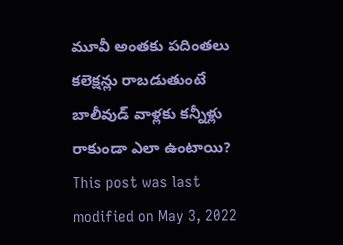మూవీ అంతకు పదింతలు కలెక్షన్లు రాబడుతుంటే బాలీవుడ్ వాళ్లకు కన్నీళ్లు రాకుండా ఎలా ఉంటాయి?
This post was last modified on May 3, 2022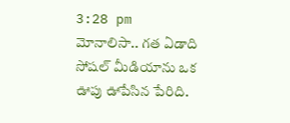3:28 pm
మోనాలిసా.. గత ఏడాది సోషల్ మీడియాను ఒక ఊపు ఊపేసిన పేరిది.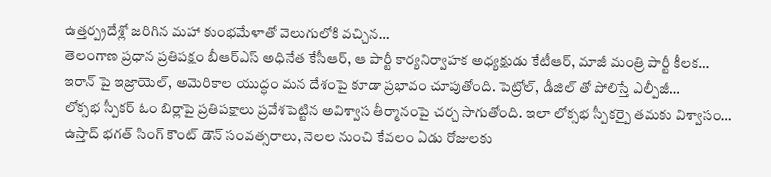ఉత్తర్ప్రదేశ్లో జరిగిన మహా కుంభమేళాతో వెలుగులోకి వచ్చిన…
తెలంగాణ ప్రధాన ప్రతిపక్షం బీఆర్ఎస్ అధినేత కేసీఆర్, ఆ పార్టీ కార్యనిర్వాహక అధ్యక్షుడు కేటీఆర్, మాజీ మంత్రి పార్టీ కీలక…
ఇరాన్ పై ఇజ్రాయెల్, అమెరికాల యుద్ధం మన దేశంపై కూడా ప్రభావం చూపుతోంది. పెట్రోల్, డీజిల్ తో పోలిస్తే ఎల్పీజీ…
లోక్సభ స్పీకర్ ఓం బిర్లాపై ప్రతిపక్షాలు ప్రవేశపెట్టిన అవిశ్వాస తీర్మానంపై చర్చ సాగుతోంది. ఇలా లోక్సభ స్పీకర్పై తమకు విశ్వాసం…
ఉస్తాద్ భగత్ సింగ్ కౌంట్ డౌన్ సంవత్సరాలు, నెలల నుంచి కేవలం ఏడు రోజులకు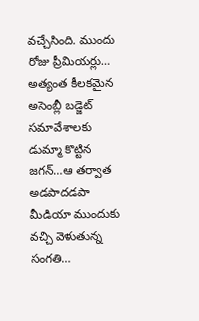వచ్చేసింది. ముందు రోజు ప్రీమియర్లు…
అత్యంత కీలకమైన అసెంబ్లీ బడ్జెట్ సమావేశాలకు డుమ్మా కొట్టిన జగన్…ఆ తర్వాత అడపాదడపా మీడియా ముందుకు వచ్చి వెళుతున్న సంగతి…